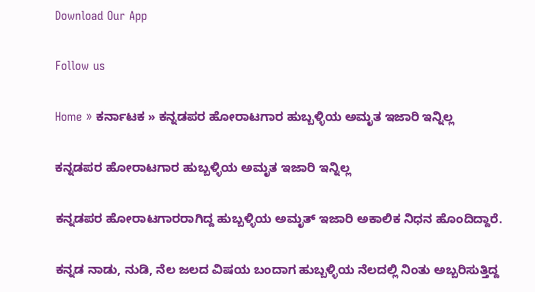Download Our App

Follow us

Home » ಕರ್ನಾಟಕ » ಕನ್ನಡಪರ ಹೋರಾಟಗಾರ ಹುಬ್ಬಳ್ಳಿಯ ಅಮೃತ ಇಜಾರಿ ಇನ್ನಿಲ್ಲ

ಕನ್ನಡಪರ ಹೋರಾಟಗಾರ ಹುಬ್ಬಳ್ಳಿಯ ಅಮೃತ ಇಜಾರಿ ಇನ್ನಿಲ್ಲ

ಕನ್ನಡಪರ ಹೋರಾಟಗಾರರಾಗಿದ್ದ ಹುಬ್ಬಳ್ಳಿಯ ಅಮೃತ್ ಇಜಾರಿ ಅಕಾಲಿಕ ನಿಧನ ಹೊಂದಿದ್ದಾರೆ.

ಕನ್ನಡ ನಾಡು, ನುಡಿ, ನೆಲ ಜಲದ ವಿಷಯ ಬಂದಾಗ ಹುಬ್ಬಳ್ಳಿಯ ನೆಲದಲ್ಲಿ ನಿಂತು ಅಬ್ಬರಿಸುತ್ತಿದ್ದ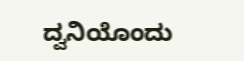ದ್ವನಿಯೊಂದು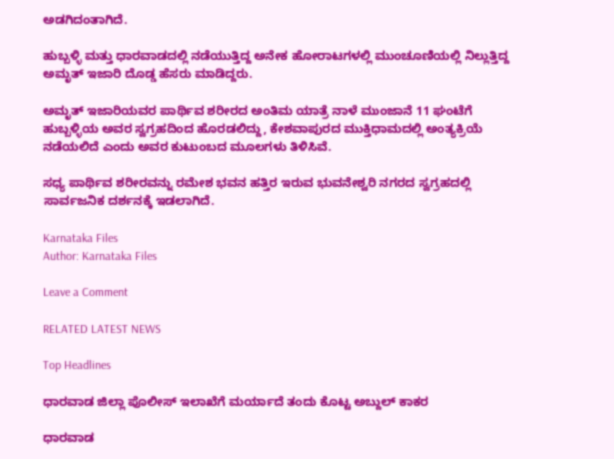ಅಡಗಿದಂತಾಗಿದೆ.

ಹುಬ್ಬಳ್ಳಿ ಮತ್ತು ಧಾರವಾಡದಲ್ಲಿ ನಡೆಯುತ್ತಿದ್ದ ಅನೇಕ ಹೋರಾಟಗಳಲ್ಲಿ ಮುಂಚೂಣಿಯಲ್ಲಿ ನಿಲ್ಲುತ್ತಿದ್ದ ಅಮೃತ್ ಇಜಾರಿ ದೊಡ್ಡ ಹೆಸರು ಮಾಡಿದ್ದರು.

ಅಮೃತ್ ಇಜಾರಿಯವರ ಪಾರ್ಥಿವ ಶರೀರದ ಅಂತಿಮ ಯಾತ್ರೆ ನಾಳೆ ಮುಂಜಾನೆ 11 ಘಂಟೆಗೆ ಹುಬ್ಬಳ್ಳಿಯ ಅವರ ಸ್ವಗ್ರಹದಿಂದ ಹೊರಡಲಿದ್ದು, ಕೇಶವಾಪುರದ ಮುಕ್ತಿಧಾಮದಲ್ಲಿ ಅಂತ್ಯಕ್ರಿಯೆ ನಡೆಯಲಿದೆ ಎಂದು ಅವರ ಕುಟುಂಬದ ಮೂಲಗಳು ತಿಳಿಸಿವೆ.

ಸಧ್ಯ ಪಾರ್ಥಿವ ಶರೀರವನ್ನು ರಮೇಶ ಭವನ ಹತ್ತಿರ ಇರುವ ಭುವನೇಶ್ವರಿ ನಗರದ ಸ್ವಗ್ರಹದಲ್ಲಿ ಸಾರ್ವಜನಿಕ ದರ್ಶನಕ್ಕೆ ಇಡಲಾಗಿದೆ.

Karnataka Files
Author: Karnataka Files

Leave a Comment

RELATED LATEST NEWS

Top Headlines

ಧಾರವಾಡ ಜಿಲ್ಲಾ ಪೊಲೀಸ್ ಇಲಾಖೆಗೆ ಮರ್ಯಾದೆ ತಂದು ಕೊಟ್ಟ ಅಬ್ದುಲ್ ಕಾಕರ

ಧಾರವಾಡ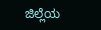ಜಿಲ್ಲೆಯ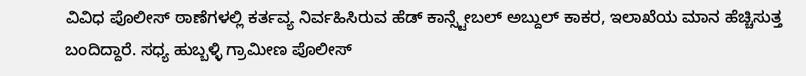ವಿವಿಧ ಪೊಲೀಸ್ ಠಾಣೆಗಳಲ್ಲಿ ಕರ್ತವ್ಯ ನಿರ್ವಹಿಸಿರುವ ಹೆಡ್ ಕಾನ್ಸ್ಟೇಬಲ್ ಅಬ್ದುಲ್ ಕಾಕರ, ಇಲಾಖೆಯ ಮಾನ ಹೆಚ್ಚಿಸುತ್ತ ಬಂದಿದ್ದಾರೆ. ಸಧ್ಯ ಹುಬ್ಬಳ್ಳಿ ಗ್ರಾಮೀಣ ಪೊಲೀಸ್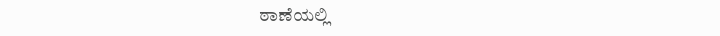ಠಾಣೆಯಲ್ಲಿ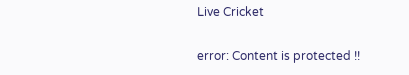Live Cricket

error: Content is protected !!